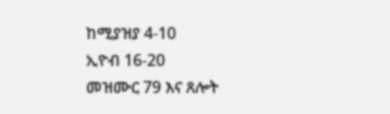ከሚያዝያ 4-10
ኢዮብ 16-20
መዝሙር 79 እና ጸሎት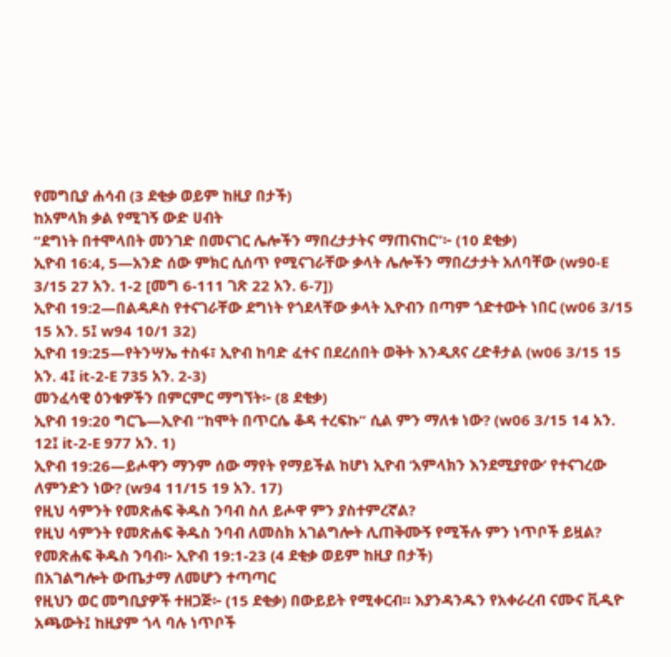የመግቢያ ሐሳብ (3 ደቂቃ ወይም ከዚያ በታች)
ከአምላክ ቃል የሚገኝ ውድ ሀብት
“ደግነት በተሞላበት መንገድ በመናገር ሌሎችን ማበረታታትና ማጠናከር”፦ (10 ደቂቃ)
ኢዮብ 16:4, 5—አንድ ሰው ምክር ሲሰጥ የሚናገራቸው ቃላት ሌሎችን ማበረታታት አለባቸው (w90-E 3/15 27 አን. 1-2 [መግ 6-111 ገጽ 22 አን. 6-7])
ኢዮብ 19:2—በልዳዶስ የተናገራቸው ደግነት የጎደላቸው ቃላት ኢዮብን በጣም ጎድተውት ነበር (w06 3/15 15 አን. 5፤ w94 10/1 32)
ኢዮብ 19:25—የትንሣኤ ተስፋ፣ ኢዮብ ከባድ ፈተና በደረሰበት ወቅት እንዲጸና ረድቶታል (w06 3/15 15 አን. 4፤ it-2-E 735 አን. 2-3)
መንፈሳዊ ዕንቁዎችን በምርምር ማግኘት፦ (8 ደቂቃ)
ኢዮብ 19:20 ግርጌ—ኢዮብ “ከሞት በጥርሴ ቆዳ ተረፍኩ” ሲል ምን ማለቱ ነው? (w06 3/15 14 አን. 12፤ it-2-E 977 አን. 1)
ኢዮብ 19:26—ይሖዋን ማንም ሰው ማየት የማይችል ከሆነ ኢዮብ ‘አምላክን እንደሚያየው’ የተናገረው ለምንድን ነው? (w94 11/15 19 አን. 17)
የዚህ ሳምንት የመጽሐፍ ቅዱስ ንባብ ስለ ይሖዋ ምን ያስተምረኛል?
የዚህ ሳምንት የመጽሐፍ ቅዱስ ንባብ ለመስክ አገልግሎት ሊጠቅሙኝ የሚችሉ ምን ነጥቦች ይዟል?
የመጽሐፍ ቅዱስ ንባብ፦ ኢዮብ 19:1-23 (4 ደቂቃ ወይም ከዚያ በታች)
በአገልግሎት ውጤታማ ለመሆን ተጣጣር
የዚህን ወር መግቢያዎች ተዘጋጅ፦ (15 ደቂቃ) በውይይት የሚቀርብ። እያንዳንዱን የአቀራረብ ናሙና ቪዲዮ አጫውት፤ ከዚያም ጎላ ባሉ ነጥቦች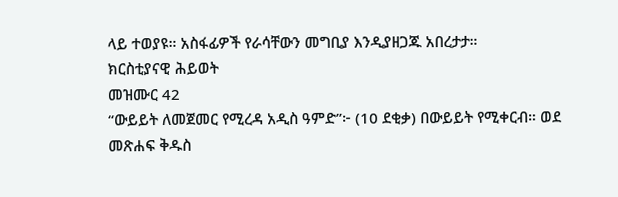ላይ ተወያዩ። አስፋፊዎች የራሳቸውን መግቢያ እንዲያዘጋጁ አበረታታ።
ክርስቲያናዊ ሕይወት
መዝሙር 42
“ውይይት ለመጀመር የሚረዳ አዲስ ዓምድ”፦ (10 ደቂቃ) በውይይት የሚቀርብ። ወደ መጽሐፍ ቅዱስ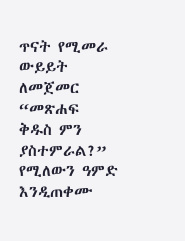ጥናት የሚመራ ውይይት ለመጀመር “መጽሐፍ ቅዱስ ምን ያስተምራል?” የሚለውን ዓምድ እንዲጠቀሙ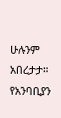ሁሉንም አበረታታ።
የአንባቢያን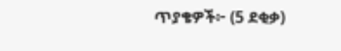ጥያቄዎች፦ (5 ደቂቃ)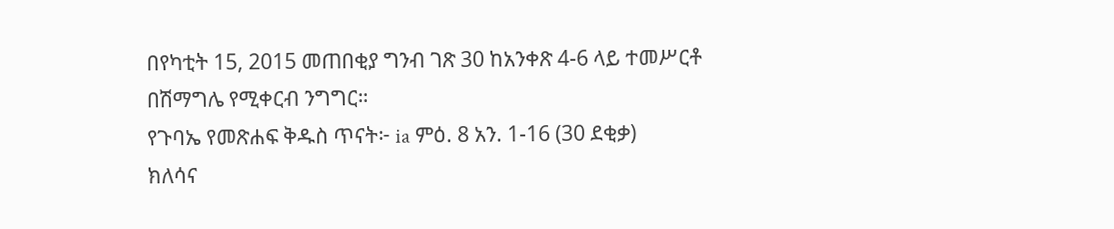በየካቲት 15, 2015 መጠበቂያ ግንብ ገጽ 30 ከአንቀጽ 4-6 ላይ ተመሥርቶ በሽማግሌ የሚቀርብ ንግግር።
የጉባኤ የመጽሐፍ ቅዱስ ጥናት፦ ia ምዕ. 8 አን. 1-16 (30 ደቂቃ)
ክለሳና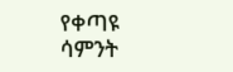የቀጣዩ ሳምንት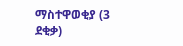ማስተዋወቂያ (3 ደቂቃ)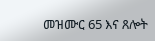መዝሙር 65 እና ጸሎት